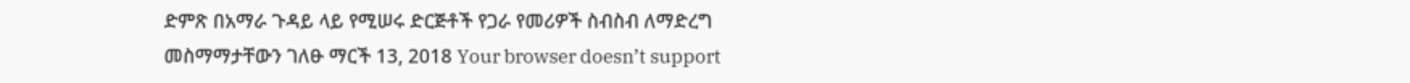ድምጽ በአማራ ጉዳይ ላይ የሚሠሩ ድርጅቶች የጋራ የመሪዎች ስብስብ ለማድረግ መስማማታቸውን ገለፁ ማርች 13, 2018 Your browser doesn’t support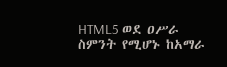HTML5 ወደ ዐሥራ ስምንት የሚሆኑ ከአማራ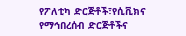የፖለቲካ ድርጅቶች፣የሲቪክና የማኅበረሰብ ድርጅቶችና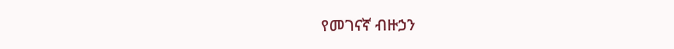የመገናኛ ብዙኃን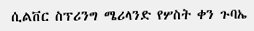ሲልቨር ስፕሪንግ ሜሪላንድ የሦስት ቀን ጉባኤ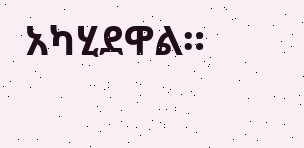አካሂደዋል።